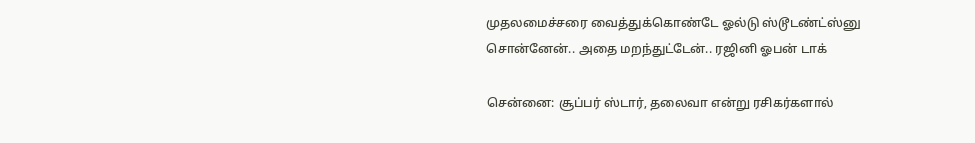முதலமைச்சரை வைத்துக்கொண்டே ஓல்டு ஸ்டூடண்ட்ஸ்னு சொன்னேன்.. அதை மறந்துட்டேன்.. ரஜினி ஓபன் டாக்

சென்னை: சூப்பர் ஸ்டார், தலைவா என்று ரசிகர்களால்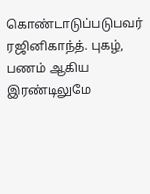கொண்டாடுப்படுபவர் ரஜினிகாந்த். புகழ், பணம் ஆகிய இரண்டிலுமே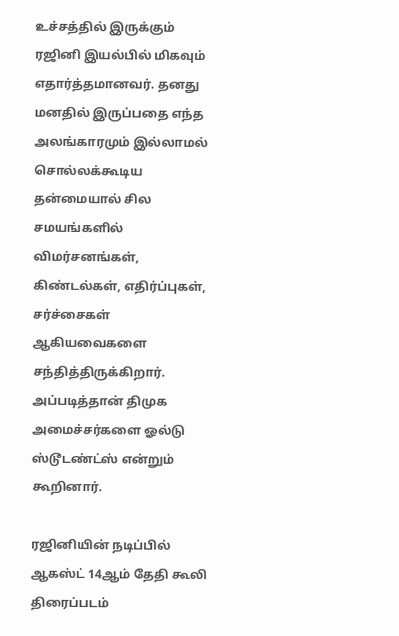உச்சத்தில் இருக்கும் ரஜினி இயல்பில் மிகவும் எதார்த்தமானவர். தனது மனதில் இருப்பதை எந்த அலங்காரமும் இல்லாமல் சொல்லக்கூடிய தன்மையால் சில சமயங்களில் விமர்சனங்கள், கிண்டல்கள், எதிர்ப்புகள், சர்ச்சைகள் ஆகியவைகளை சந்தித்திருக்கிறார். அப்படித்தான் திமுக அமைச்சர்களை ஓல்டு ஸ்டூடண்ட்ஸ் என்றும் கூறினார்.

ரஜினியின் நடிப்பில் ஆகஸ்ட் 14ஆம் தேதி கூலி திரைப்படம்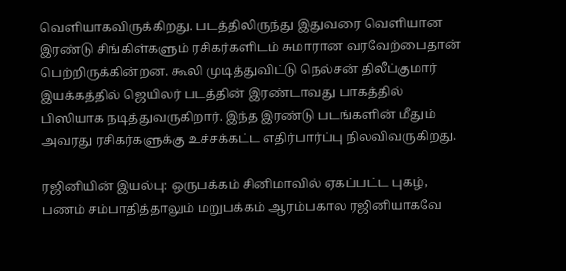வெளியாகவிருக்கிறது. படத்திலிருந்து இதுவரை வெளியான இரண்டு சிங்கிள்களும் ரசிகர்களிடம் சுமாரான வரவேற்பைதான் பெற்றிருக்கின்றன. கூலி முடித்துவிட்டு நெல்சன் திலீப்குமார் இயக்கத்தில் ஜெயிலர் படத்தின் இரண்டாவது பாகத்தில் பிஸியாக நடித்துவருகிறார். இந்த இரண்டு படங்களின் மீதும் அவரது ரசிகர்களுக்கு உச்சக்கட்ட எதிர்பார்ப்பு நிலவிவருகிறது.

ரஜினியின் இயல்பு: ஒருபக்கம் சினிமாவில் ஏகப்பட்ட புகழ், பணம் சம்பாதித்தாலும் மறுபக்கம் ஆரம்பகால ரஜினியாகவே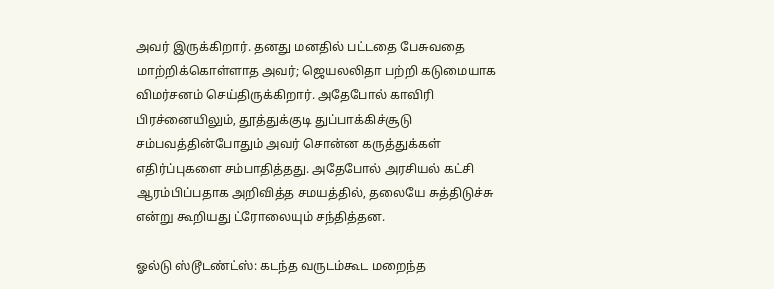அவர் இருக்கிறார். தனது மனதில் பட்டதை பேசுவதை மாற்றிக்கொள்ளாத அவர்; ஜெயலலிதா பற்றி கடுமையாக விமர்சனம் செய்திருக்கிறார். அதேபோல் காவிரி பிரச்னையிலும், தூத்துக்குடி துப்பாக்கிச்சூடு சம்பவத்தின்போதும் அவர் சொன்ன கருத்துக்கள் எதிர்ப்புகளை சம்பாதித்தது. அதேபோல் அரசியல் கட்சி ஆரம்பிப்பதாக அறிவித்த சமயத்தில், தலையே சுத்திடுச்சு என்று கூறியது ட்ரோலையும் சந்தித்தன.

ஓல்டு ஸ்டூடண்ட்ஸ்: கடந்த வருடம்கூட மறைந்த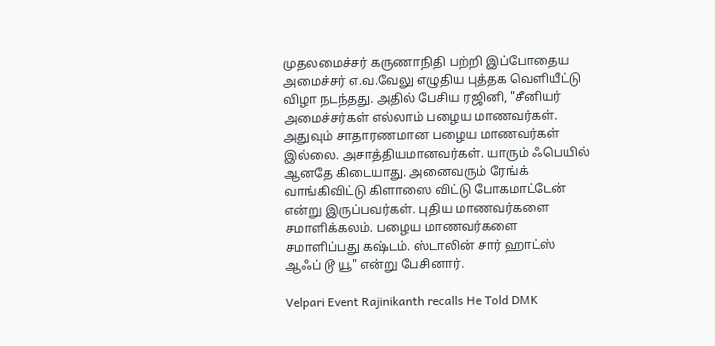முதலமைச்சர் கருணாநிதி பற்றி இப்போதைய அமைச்சர் எ.வ.வேலு எழுதிய புத்தக வெளியீட்டு விழா நடந்தது. அதில் பேசிய ரஜினி, "சீனியர் அமைச்சர்கள் எல்லாம் பழைய மாணவர்கள். அதுவும் சாதாரணமான பழைய மாணவர்கள் இல்லை. அசாத்தியமானவர்கள். யாரும் ஃபெயில் ஆனதே கிடையாது. அனைவரும் ரேங்க் வாங்கிவிட்டு கிளாஸை விட்டு போகமாட்டேன் என்று இருப்பவர்கள். புதிய மாணவர்களை சமாளிக்கலம். பழைய மாணவர்களை சமாளிப்பது கஷ்டம். ஸ்டாலின் சார் ஹாட்ஸ் ஆஃப் டூ யூ" என்று பேசினார்.

Velpari Event Rajinikanth recalls He Told DMK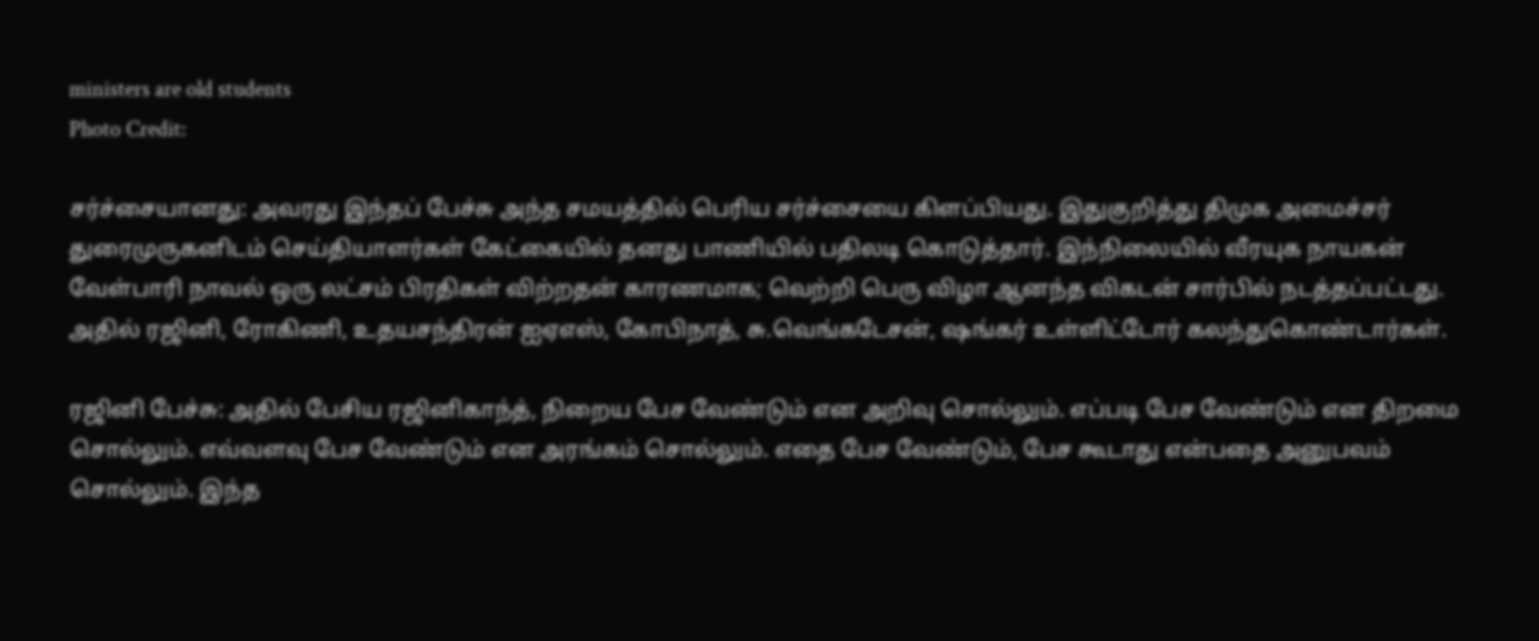ministers are old students
Photo Credit:

சர்ச்சையானது: அவரது இந்தப் பேச்சு அந்த சமயத்தில் பெரிய சர்ச்சையை கிளப்பியது. இதுகுறித்து திமுக அமைச்சர் துரைமுருகனிடம் செய்தியாளர்கள் கேட்கையில் தனது பாணியில் பதிலடி கொடுத்தார். இந்நிலையில் வீரயுக நாயகன் வேள்பாரி நாவல் ஒரு லட்சம் பிரதிகள் விற்றதன் காரணமாக; வெற்றி பெரு விழா ஆனந்த விகடன் சார்பில் நடத்தப்பட்டது. அதில் ரஜினி, ரோகிணி, உதயசந்திரன் ஐஏஎஸ், கோபிநாத், சு.வெங்கடேசன், ஷங்கர் உள்ளிட்டோர் கலந்துகொண்டார்கள்.

ரஜினி பேச்சு: அதில் பேசிய ரஜினிகாந்த், நிறைய பேச வேண்டும் என அறிவு சொல்லும். எப்படி பேச வேண்டும் என திறமை சொல்லும். எவ்வளவு பேச வேண்டும் என அரங்கம் சொல்லும். எதை பேச வேண்டும், பேச கூடாது என்பதை அனுபவம் சொல்லும். இந்த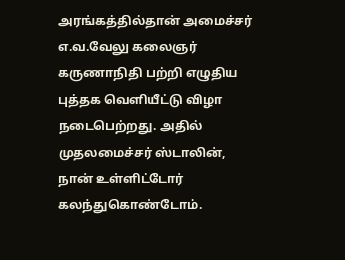அரங்கத்தில்தான் அமைச்சர் எ.வ.வேலு கலைஞர் கருணாநிதி பற்றி எழுதிய புத்தக வெளியீட்டு விழா நடைபெற்றது. அதில் முதலமைச்சர் ஸ்டாலின், நான் உள்ளிட்டோர் கலந்துகொண்டோம்.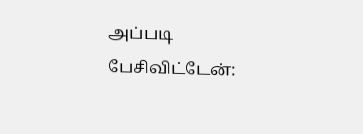அப்படி பேசிவிட்டேன்: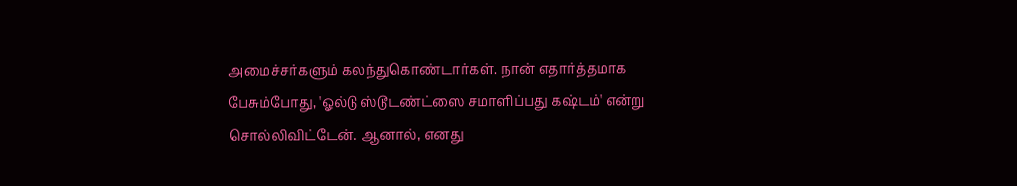அமைச்சர்களும் கலந்துகொண்டார்கள். நான் எதார்த்தமாக பேசும்போது, 'ஓல்டு ஸ்டூடண்ட்ஸை சமாளிப்பது கஷ்டம்' என்று சொல்லிவிட்டேன். ஆனால், எனது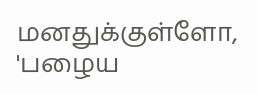மனதுக்குள்ளோ, 'பழைய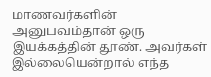மாணவர்களின் அனுபவம்தான் ஒரு இயக்கத்தின் தூண். அவர்கள் இல்லையென்றால் எந்த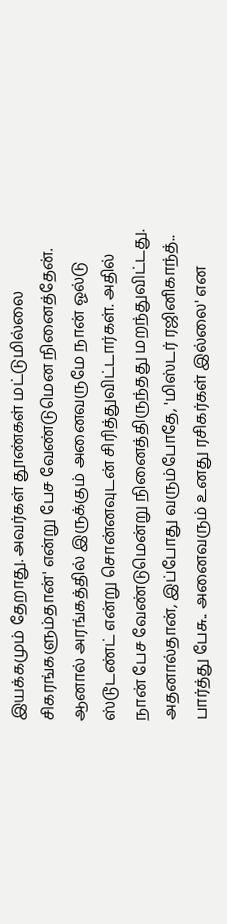இயக்கமும் தேறாது. அவர்கள் தூண்கள் மட்டுமில்லை சிகரங்களும்தான்' என்று பேச வேண்டுமென நினைத்தேன். ஆனால் அரங்கத்தில் இருக்கும் அனைவருமே நான் ஓல்டு ஸ்டூடண்ட் என்று சொன்னவுடன் சிரித்துவிட்டார்கள். அதில் நான் பேச வேண்டுமென்று நினைத்திருந்தது மறந்துவிட்டது. அதனால்தான், இப்போது வரும்போதே, 'மிஸ்டர் ரஜினிகாந்த்.. பார்த்து பேசு.. அனைவரும் உனது ரசிகர்கள் இல்லை' என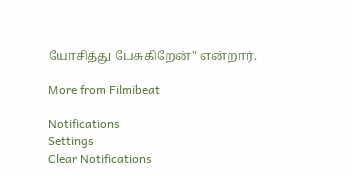யோசித்து பேசுகிறேன்" என்றார்.

More from Filmibeat

Notifications
Settings
Clear Notifications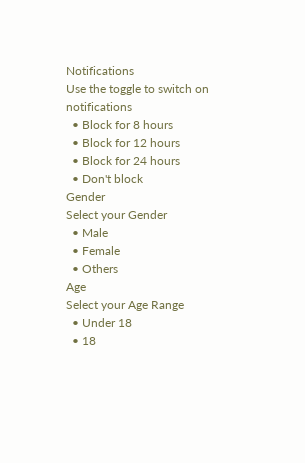Notifications
Use the toggle to switch on notifications
  • Block for 8 hours
  • Block for 12 hours
  • Block for 24 hours
  • Don't block
Gender
Select your Gender
  • Male
  • Female
  • Others
Age
Select your Age Range
  • Under 18
  • 18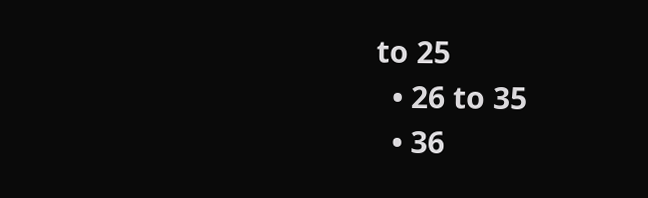to 25
  • 26 to 35
  • 36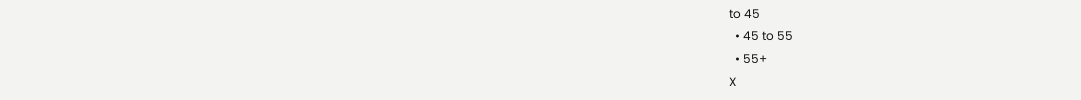to 45
  • 45 to 55
  • 55+
X